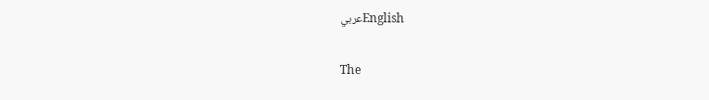عربيEnglish

The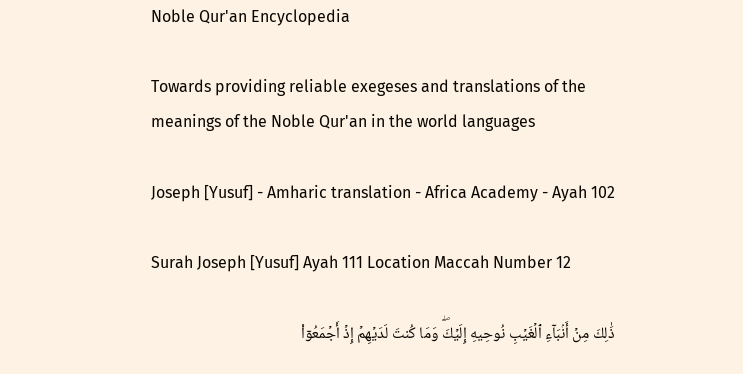Noble Qur'an Encyclopedia

Towards providing reliable exegeses and translations of the meanings of the Noble Qur'an in the world languages

Joseph [Yusuf] - Amharic translation - Africa Academy - Ayah 102

Surah Joseph [Yusuf] Ayah 111 Location Maccah Number 12

ذَٰلِكَ مِنۡ أَنۢبَآءِ ٱلۡغَيۡبِ نُوحِيهِ إِلَيۡكَۖ وَمَا كُنتَ لَدَيۡهِمۡ إِذۡ أَجۡمَعُوٓاْ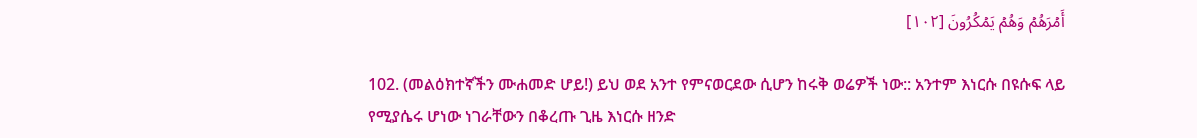أَمۡرَهُمۡ وَهُمۡ يَمۡكُرُونَ [١٠٢]

102. (መልዕክተኛችን ሙሐመድ ሆይ!) ይህ ወደ አንተ የምናወርደው ሲሆን ከሩቅ ወሬዎች ነው:: አንተም እነርሱ በዩሱፍ ላይ የሚያሴሩ ሆነው ነገራቸውን በቆረጡ ጊዜ እነርሱ ዘንድ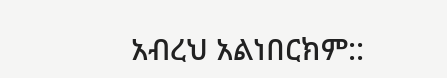አብረህ አልነበርክም::